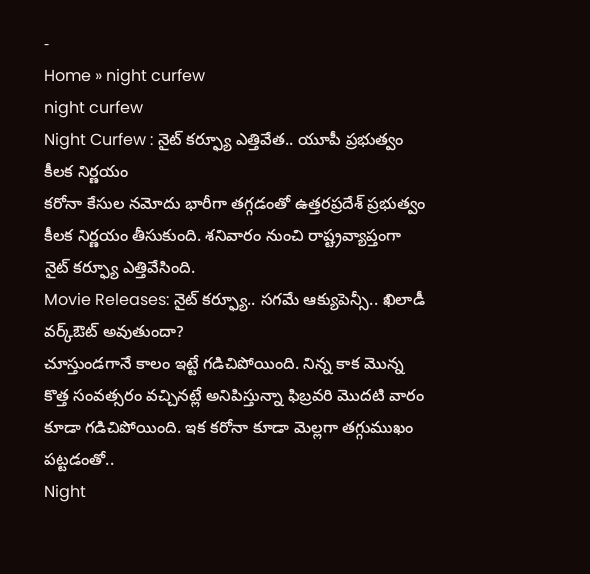-
Home » night curfew
night curfew
Night Curfew : నైట్ కర్ఫ్యూ ఎత్తివేత.. యూపీ ప్రభుత్వం కీలక నిర్ణయం
కరోనా కేసుల నమోదు భారీగా తగ్గడంతో ఉత్తరప్రదేశ్ ప్రభుత్వం కీలక నిర్ణయం తీసుకుంది. శనివారం నుంచి రాష్ట్రవ్యాప్తంగా నైట్ కర్ఫ్యూ ఎత్తివేసింది.
Movie Releases: నైట్ కర్ఫ్యూ.. సగమే ఆక్యుపెన్సీ.. ఖిలాడీ వర్క్ఔట్ అవుతుందా?
చూస్తుండగానే కాలం ఇట్టే గడిచిపోయింది. నిన్న కాక మొన్న కొత్త సంవత్సరం వచ్చినట్లే అనిపిస్తున్నా ఫిబ్రవరి మొదటి వారం కూడా గడిచిపోయింది. ఇక కరోనా కూడా మెల్లగా తగ్గుముఖం పట్టడంతో..
Night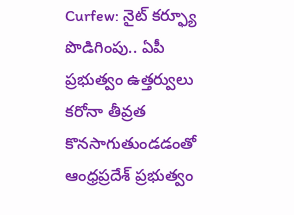Curfew: నైట్ కర్ఫ్యూ పొడిగింపు.. ఏపీ ప్రభుత్వం ఉత్తర్వులు
కరోనా తీవ్రత కొనసాగుతుండడంతో ఆంధ్రప్రదేశ్ ప్రభుత్వం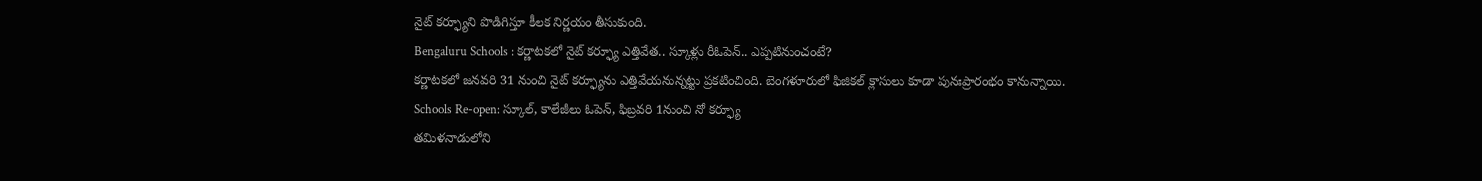నైట్ కర్ఫ్యూని పొడిగిస్తూ కీలక నిర్ణయం తీసుకుంది.
Bengaluru Schools : కర్ణాటకలో నైట్ కర్ఫ్యూ ఎత్తివేత.. స్కూళ్లు రీఓపెన్.. ఎప్పటినుంచంటే?
కర్ణాటకలో జనవరి 31 నుంచి నైట్ కర్ఫ్యూను ఎత్తివేయనున్నట్టు ప్రకటించింది. బెంగళూరులో ఫిజికల్ క్లాసులు కూడా పునఃప్రారంభం కానున్నాయి.
Schools Re-open: స్కూల్, కాలేజీలు ఓపెన్, ఫిబ్రవరి 1నుంచి నో కర్ఫ్యూ
తమిళనాడులోని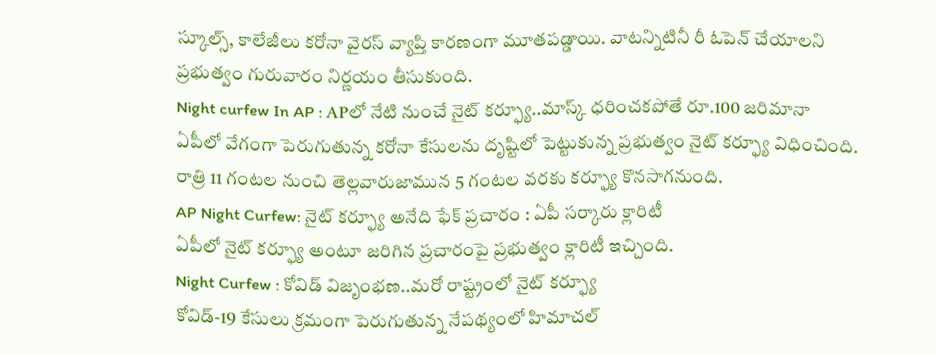స్కూల్స్, కాలేజీలు కరోనా వైరస్ వ్యాప్తి కారణంగా మూతపడ్డాయి. వాటన్నిటినీ రీ ఓపెన్ చేయాలని ప్రభుత్వం గురువారం నిర్ణయం తీసుకుంది.
Night curfew In AP : APలో నేటి నుంచే నైట్ కర్ఫ్యూ..మాస్క్ ధరించకపోతే రూ.100 జరిమానా
ఏపీలో వేగంగా పెరుగుతున్న కరోనా కేసులను దృష్టిలో పెట్టుకున్న ప్రభుత్వం నైట్ కర్ఫ్యూ విధించింది. రాత్రి 11 గంటల నుంచి తెల్లవారుజామున 5 గంటల వరకు కర్ఫ్యూ కొనసాగనుంది.
AP Night Curfew: నైట్ కర్ఫ్యూ అనేది ఫేక్ ప్రచారం : ఏపీ సర్కారు క్లారిటీ
ఏపీలో నైట్ కర్ఫ్యూ అంటూ జరిగిన ప్రచారంపై ప్రభుత్వం క్లారిటీ ఇచ్చింది.
Night Curfew : కోవిడ్ విజృంభణ..మరో రాష్ట్రంలో నైట్ కర్ఫ్యూ
కోవిడ్-19 కేసులు క్రమంగా పెరుగుతున్న నేపథ్యంలో హిమాచల్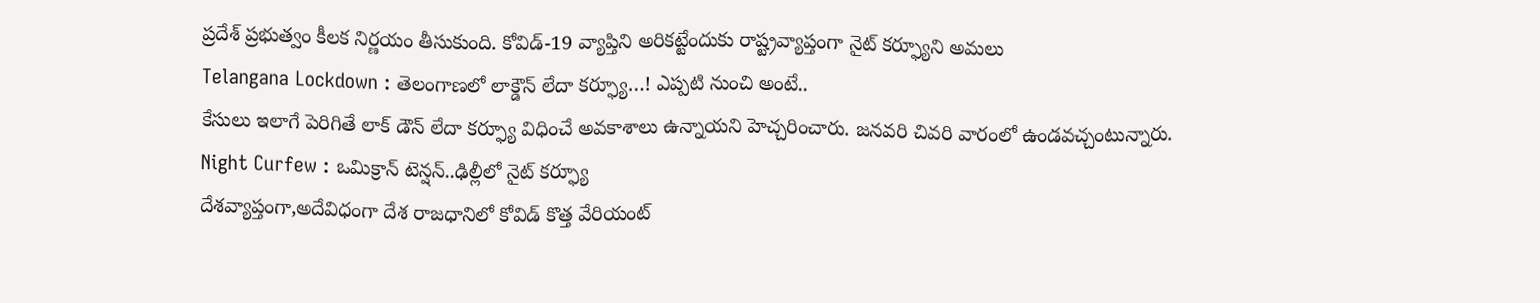ప్రదేశ్ ప్రభుత్వం కీలక నిర్ణయం తీసుకుంది. కోవిడ్-19 వ్యాప్తిని అరికట్టేందుకు రాష్ట్రవ్యాప్తంగా నైట్ కర్ఫ్యూని అమలు
Telangana Lockdown : తెలంగాణలో లాక్డౌన్ లేదా కర్ఫ్యూ…! ఎప్పటి నుంచి అంటే..
కేసులు ఇలాగే పెరిగితే లాక్ డౌన్ లేదా కర్ఫ్యూ విధించే అవకాశాలు ఉన్నాయని హెచ్చరించారు. జనవరి చివరి వారంలో ఉండవచ్చంటున్నారు.
Night Curfew : ఒమిక్రాన్ టెన్షన్..ఢిల్లీలో నైట్ కర్ఫ్యూ
దేశవ్యాప్తంగా,అదేవిధంగా దేశ రాజధానిలో కోవిడ్ కొత్త వేరియంట్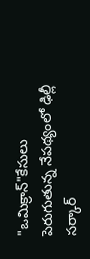"ఒమిక్రాన్"కేసులు పెరుగుతున్న నేపథ్యంలో ఢిల్లీ సర్కార్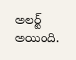అలర్ట్ అయింది.